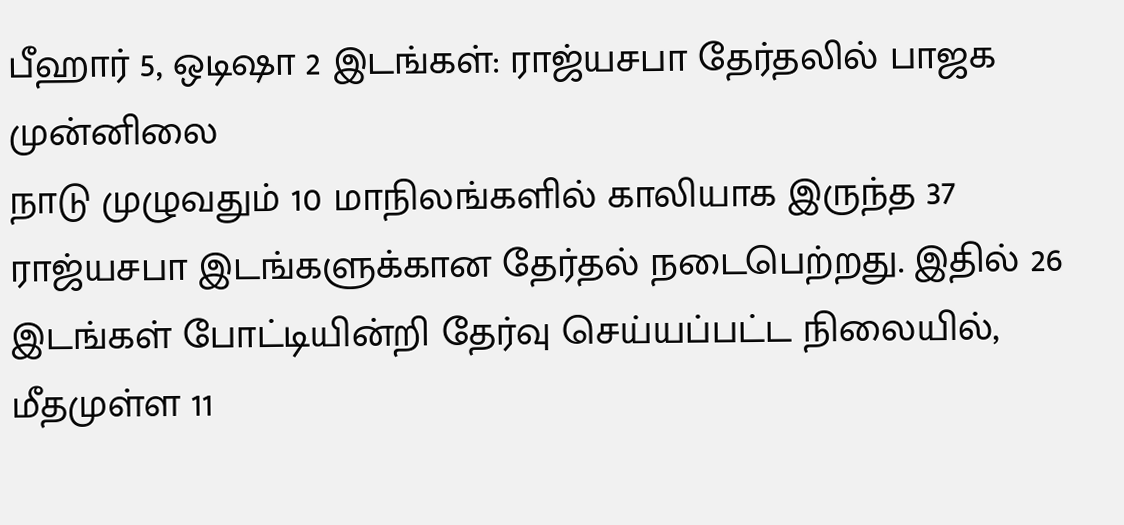பீஹார் 5, ஒடிஷா 2 இடங்கள்: ராஜ்யசபா தேர்தலில் பாஜக முன்னிலை
நாடு முழுவதும் 10 மாநிலங்களில் காலியாக இருந்த 37 ராஜ்யசபா இடங்களுக்கான தேர்தல் நடைபெற்றது. இதில் 26 இடங்கள் போட்டியின்றி தேர்வு செய்யப்பட்ட நிலையில், மீதமுள்ள 11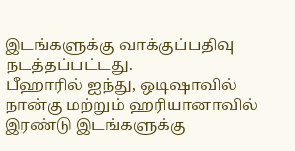இடங்களுக்கு வாக்குப்பதிவு நடத்தப்பட்டது.
பீஹாரில் ஐந்து, ஒடிஷாவில் நான்கு மற்றும் ஹரியானாவில் இரண்டு இடங்களுக்கு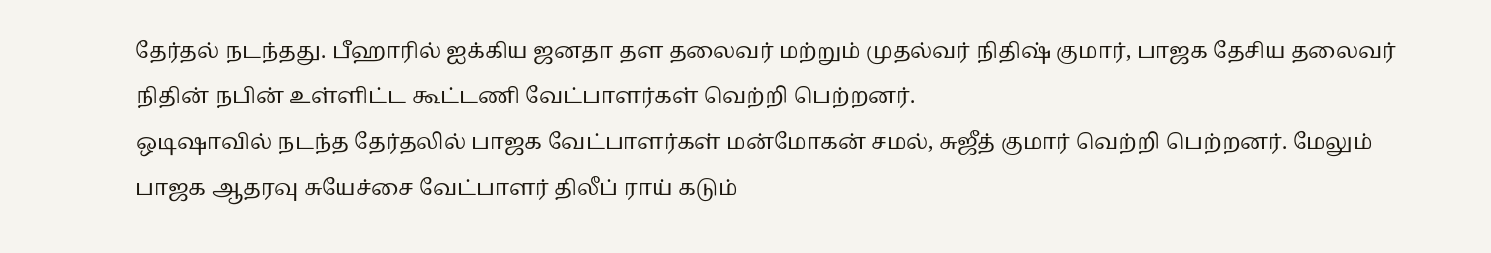தேர்தல் நடந்தது. பீஹாரில் ஐக்கிய ஜனதா தள தலைவர் மற்றும் முதல்வர் நிதிஷ் குமார், பாஜக தேசிய தலைவர் நிதின் நபின் உள்ளிட்ட கூட்டணி வேட்பாளர்கள் வெற்றி பெற்றனர்.
ஒடிஷாவில் நடந்த தேர்தலில் பாஜக வேட்பாளர்கள் மன்மோகன் சமல், சுஜீத் குமார் வெற்றி பெற்றனர். மேலும் பாஜக ஆதரவு சுயேச்சை வேட்பாளர் திலீப் ராய் கடும்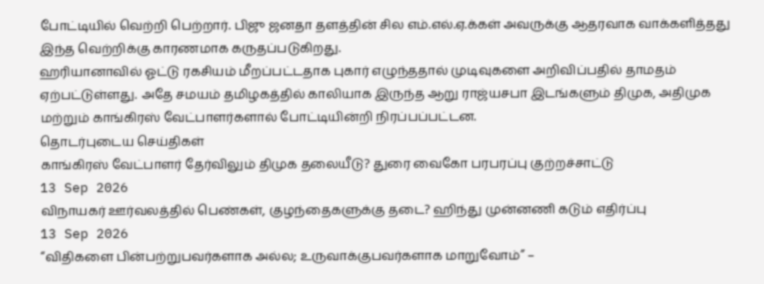போட்டியில் வெற்றி பெற்றார். பிஜு ஜனதா தளத்தின் சில எம்.எல்.ஏ.க்கள் அவருக்கு ஆதரவாக வாக்களித்தது இந்த வெற்றிக்கு காரணமாக கருதப்படுகிறது.
ஹரியானாவில் ஓட்டு ரகசியம் மீறப்பட்டதாக புகார் எழுந்ததால் முடிவுகளை அறிவிப்பதில் தாமதம் ஏற்பட்டுள்ளது. அதே சமயம் தமிழகத்தில் காலியாக இருந்த ஆறு ராஜ்யசபா இடங்களும் திமுக, அதிமுக மற்றும் காங்கிரஸ் வேட்பாளர்களால் போட்டியின்றி நிரப்பப்பட்டன.
தொடர்புடைய செய்திகள்
காங்கிரஸ் வேட்பாளர் தேர்விலும் திமுக தலையீடு? துரை வைகோ பரபரப்பு குற்றச்சாட்டு
13 Sep 2026
விநாயகர் ஊர்வலத்தில் பெண்கள், குழந்தைகளுக்கு தடை? ஹிந்து முன்னணி கடும் எதிர்ப்பு
13 Sep 2026
“விதிகளை பின்பற்றுபவர்களாக அல்ல; உருவாக்குபவர்களாக மாறுவோம்” –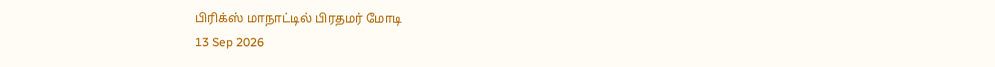பிரிக்ஸ் மாநாட்டில் பிரதமர் மோடி
13 Sep 2026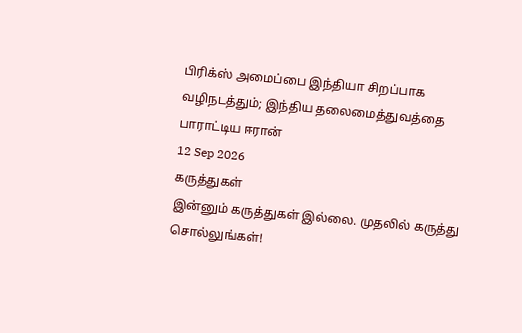பிரிக்ஸ் அமைப்பை இந்தியா சிறப்பாக வழிநடத்தும்; இந்திய தலைமைத்துவத்தை பாராட்டிய ஈரான்
12 Sep 2026
கருத்துகள்
இன்னும் கருத்துகள் இல்லை. முதலில் கருத்து சொல்லுங்கள்!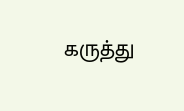கருத்து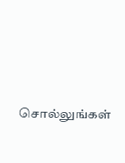சொல்லுங்கள்